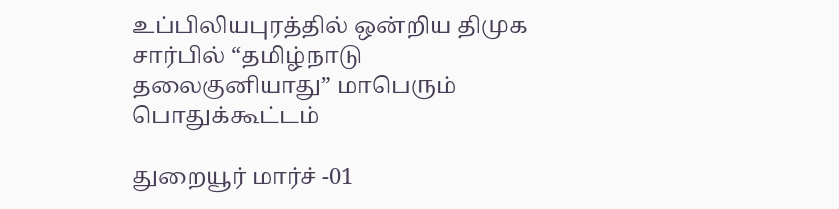உப்பிலியபுரத்தில் ஒன்றிய திமுக சார்பில் “தமிழ்நாடு தலைகுனியாது” மாபெரும் பொதுக்கூட்டம்

துறையூர் மார்ச் -01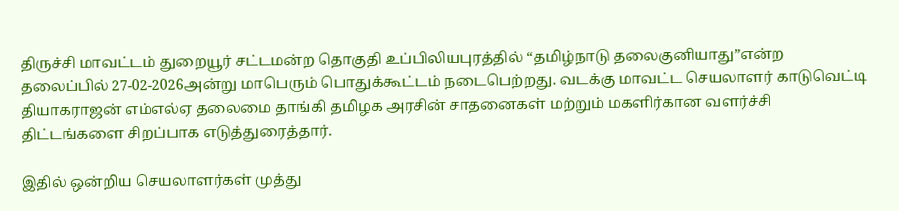திருச்சி மாவட்டம் துறையூர் சட்டமன்ற தொகுதி உப்பிலியபுரத்தில் “தமிழ்நாடு தலைகுனியாது”என்ற தலைப்பில் 27-02-2026அன்று மாபெரும் பொதுக்கூட்டம் நடைபெற்றது. வடக்கு மாவட்ட செயலாளர் காடுவெட்டி தியாகராஜன் எம்எல்ஏ தலைமை தாங்கி தமிழக அரசின் சாதனைகள் மற்றும் மகளிர்கான வளர்ச்சி திட்டங்களை சிறப்பாக எடுத்துரைத்தார்.

இதில் ஒன்றிய செயலாளர்கள் முத்து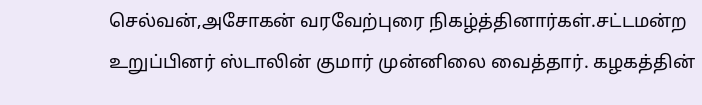செல்வன்,அசோகன் வரவேற்புரை நிகழ்த்தினார்கள்.சட்டமன்ற உறுப்பினர் ஸ்டாலின் குமார் முன்னிலை வைத்தார். கழகத்தின்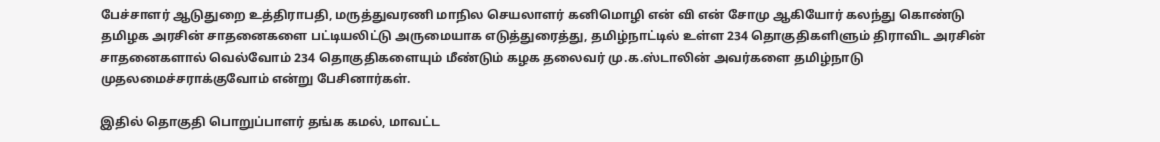பேச்சாளர் ஆடுதுறை உத்திராபதி, மருத்துவரணி மாநில செயலாளர் கனிமொழி என் வி என் சோமு ஆகியோர் கலந்து கொண்டு தமிழக அரசின் சாதனைகளை பட்டியலிட்டு அருமையாக எடுத்துரைத்து, தமிழ்நாட்டில் உள்ள 234 தொகுதிகளிளும் திராவிட அரசின் சாதனைகளால் வெல்வோம் 234 தொகுதிகளையும் மீண்டும் கழக தலைவர் மு.க.ஸ்டாலின் அவர்களை தமிழ்நாடு முதலமைச்சராக்குவோம் என்று பேசினார்கள்.

இதில் தொகுதி பொறுப்பாளர் தங்க கமல், மாவட்ட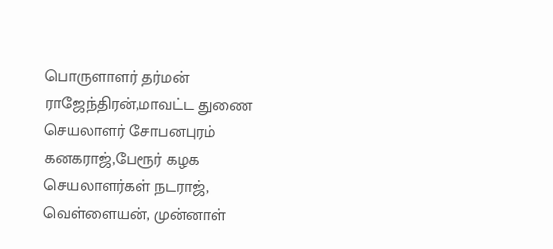பொருளாளர் தர்மன் ராஜேந்திரன்,மாவட்ட துணை செயலாளர் சோபனபுரம் கனகராஜ்,பேரூர் கழக செயலாளர்கள் நடராஜ், வெள்ளையன், முன்னாள்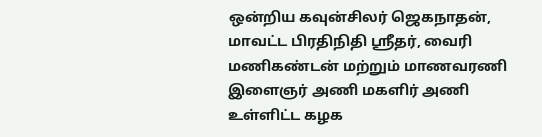ஒன்றிய கவுன்சிலர் ஜெகநாதன், மாவட்ட பிரதிநிதி ஸ்ரீதர், வைரி மணிகண்டன் மற்றும் மாணவரணி இளைஞர் அணி மகளிர் அணி உள்ளிட்ட கழக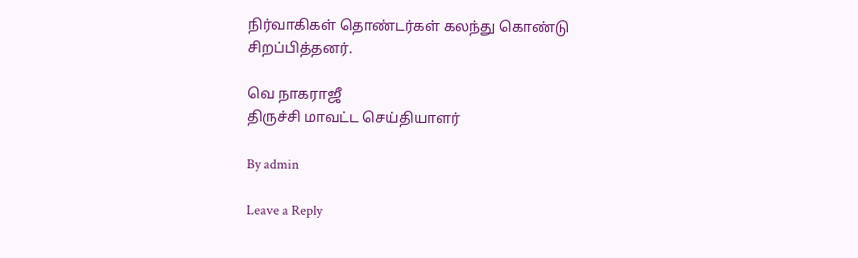நிர்வாகிகள் தொண்டர்கள் கலந்து கொண்டு சிறப்பித்தனர்.

வெ நாகராஜீ
திருச்சி மாவட்ட செய்தியாளர்

By admin

Leave a Reply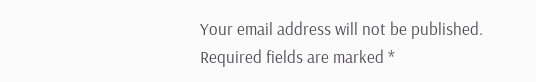Your email address will not be published. Required fields are marked *